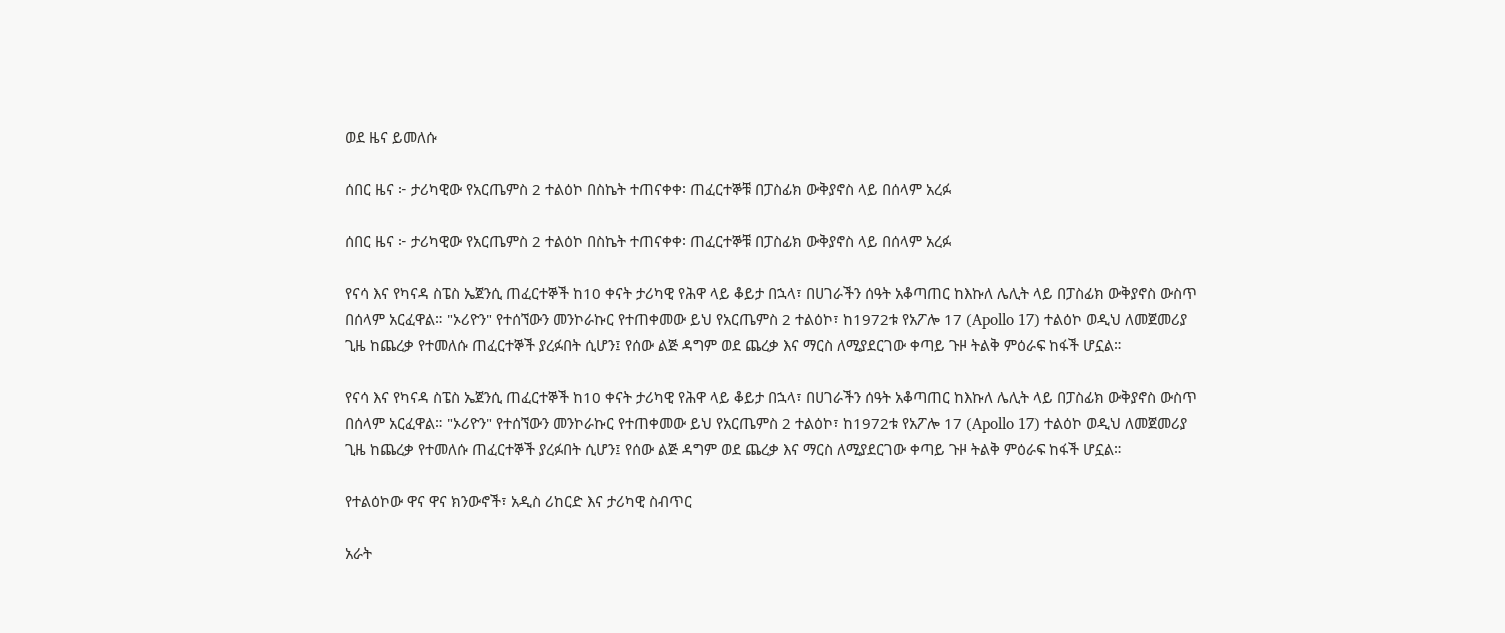ወደ ዜና ይመለሱ

ሰበር ዜና ፦ ታሪካዊው የአርጤምስ 2 ተልዕኮ በስኬት ተጠናቀቀ፡ ጠፈርተኞቹ በፓስፊክ ውቅያኖስ ላይ በሰላም አረፉ

ሰበር ዜና ፦ ታሪካዊው የአርጤምስ 2 ተልዕኮ በስኬት ተጠናቀቀ፡ ጠፈርተኞቹ በፓስፊክ ውቅያኖስ ላይ በሰላም አረፉ

የናሳ እና የካናዳ ስፔስ ኤጀንሲ ጠፈርተኞች ከ10 ቀናት ታሪካዊ የሕዋ ላይ ቆይታ በኋላ፣ በሀገራችን ሰዓት አቆጣጠር ከእኩለ ሌሊት ላይ በፓስፊክ ውቅያኖስ ውስጥ በሰላም አርፈዋል። "ኦሪዮን" የተሰኘውን መንኮራኩር የተጠቀመው ይህ የአርጤምስ 2 ተልዕኮ፣ ከ1972ቱ የአፖሎ 17 (Apollo 17) ተልዕኮ ወዲህ ለመጀመሪያ ጊዜ ከጨረቃ የተመለሱ ጠፈርተኞች ያረፉበት ሲሆን፤ የሰው ልጅ ዳግም ወደ ጨረቃ እና ማርስ ለሚያደርገው ቀጣይ ጉዞ ትልቅ ምዕራፍ ከፋች ሆኗል።

የናሳ እና የካናዳ ስፔስ ኤጀንሲ ጠፈርተኞች ከ10 ቀናት ታሪካዊ የሕዋ ላይ ቆይታ በኋላ፣ በሀገራችን ሰዓት አቆጣጠር ከእኩለ ሌሊት ላይ በፓስፊክ ውቅያኖስ ውስጥ በሰላም አርፈዋል። "ኦሪዮን" የተሰኘውን መንኮራኩር የተጠቀመው ይህ የአርጤምስ 2 ተልዕኮ፣ ከ1972ቱ የአፖሎ 17 (Apollo 17) ተልዕኮ ወዲህ ለመጀመሪያ ጊዜ ከጨረቃ የተመለሱ ጠፈርተኞች ያረፉበት ሲሆን፤ የሰው ልጅ ዳግም ወደ ጨረቃ እና ማርስ ለሚያደርገው ቀጣይ ጉዞ ትልቅ ምዕራፍ ከፋች ሆኗል።

የተልዕኮው ዋና ዋና ክንውኖች፣ አዲስ ሪከርድ እና ታሪካዊ ስብጥር

አራት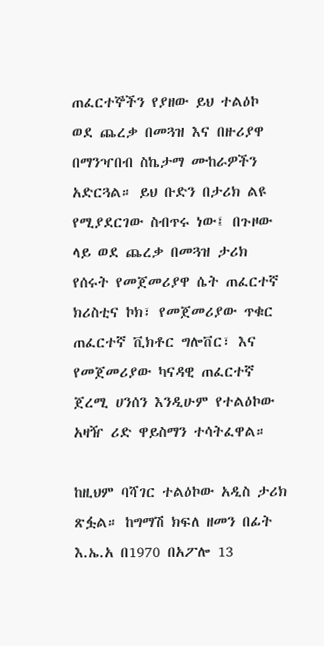ጠፈርተኞችን የያዘው ይህ ተልዕኮ ወደ ጨረቃ በመጓዝ እና በዙሪያዋ በማንዣበብ ስኬታማ ሙከራዎችን አድርጓል። ይህ ቡድን በታሪክ ልዩ የሚያደርገው ስብጥሩ ነው፤ በጉዞው ላይ ወደ ጨረቃ በመጓዝ ታሪክ የሰሩት የመጀመሪያዋ ሴት ጠፈርተኛ ክሪስቲና ኮክ፣ የመጀመሪያው ጥቁር ጠፈርተኛ ቪክቶር ግሎቨር፣ እና የመጀመሪያው ካናዳዊ ጠፈርተኛ ጀረሚ ሀንሰን እንዲሁም የተልዕኮው አዛዥ ሪድ ዋይስማን ተሳትፈዋል።

ከዚህም ባሻገር ተልዕኮው አዲስ ታሪክ ጽፏል። ከግማሽ ክፍለ ዘመን በፊት እ.ኤ.አ በ1970 በአፖሎ 13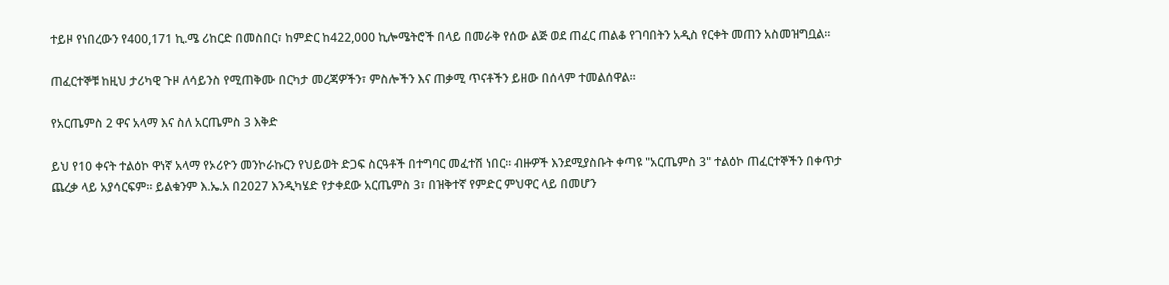ተይዞ የነበረውን የ400,171 ኪ.ሜ ሪከርድ በመስበር፣ ከምድር ከ422,000 ኪሎሜትሮች በላይ በመራቅ የሰው ልጅ ወደ ጠፈር ጠልቆ የገባበትን አዲስ የርቀት መጠን አስመዝግቧል።

ጠፈርተኞቹ ከዚህ ታሪካዊ ጉዞ ለሳይንስ የሚጠቅሙ በርካታ መረጃዎችን፣ ምስሎችን እና ጠቃሚ ጥናቶችን ይዘው በሰላም ተመልሰዋል።

የአርጤምስ 2 ዋና አላማ እና ስለ አርጤምስ 3 እቅድ

ይህ የ10 ቀናት ተልዕኮ ዋነኛ አላማ የኦሪዮን መንኮራኩርን የህይወት ድጋፍ ስርዓቶች በተግባር መፈተሽ ነበር። ብዙዎች እንደሚያስቡት ቀጣዩ "አርጤምስ 3" ተልዕኮ ጠፈርተኞችን በቀጥታ ጨረቃ ላይ አያሳርፍም። ይልቁንም እ.ኤ.አ በ2027 እንዲካሄድ የታቀደው አርጤምስ 3፣ በዝቅተኛ የምድር ምህዋር ላይ በመሆን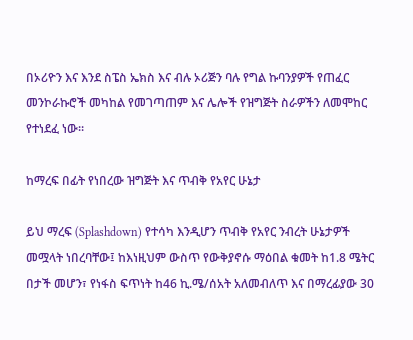በኦሪዮን እና እንደ ስፔስ ኤክስ እና ብሉ ኦሪጅን ባሉ የግል ኩባንያዎች የጠፈር መንኮራኩሮች መካከል የመገጣጠም እና ሌሎች የዝግጅት ስራዎችን ለመሞከር የተነደፈ ነው።

ከማረፍ በፊት የነበረው ዝግጅት እና ጥብቅ የአየር ሁኔታ

ይህ ማረፍ (Splashdown) የተሳካ እንዲሆን ጥብቅ የአየር ንብረት ሁኔታዎች መሟላት ነበረባቸው፤ ከእነዚህም ውስጥ የውቅያኖሱ ማዕበል ቁመት ከ1.8 ሜትር በታች መሆን፣ የነፋስ ፍጥነት ከ46 ኪ.ሜ/ሰአት አለመብለጥ እና በማረፊያው 30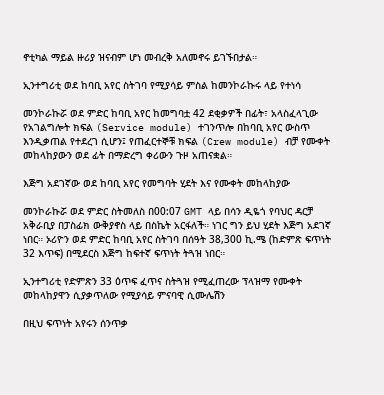ኖቲካል ማይል ዙሪያ ዝናብም ሆነ መብረቅ አለመኖሩ ይገኙበታል።

ኢንተግሪቲ ወደ ከባቢ አየር ስትገባ የሚያሳይ ምስል ከመንኮራኩሩ ላይ የተነሳ

መንኮራኩሯ ወደ ምድር ከባቢ አየር ከመግባቷ 42 ደቂቃዎች በፊት፣ አላስፈላጊው የአገልግሎት ክፍል (Service module) ተገንጥሎ በከባቢ አየር ውስጥ እንዲቃጠል የተደረገ ሲሆን፤ የጠፈርተኞቹ ክፍል (Crew module) ብቻ የሙቀት መከላከያውን ወደ ፊት በማድረግ ቀሪውን ጉዞ አጠናቋል።

እጅግ አደገኛው ወደ ከባቢ አየር የመግባት ሂደት እና የሙቀት መከላከያው

መንኮራኩሯ ወደ ምድር ስትመለስ በ00:07 GMT ላይ በሳን ዲዬጎ የባህር ዳርቻ አቅራቢያ በፓስፊክ ውቅያኖስ ላይ በስኬት አርፋለች። ነገር ግን ይህ ሂደት እጅግ አደገኛ ነበር። ኦሪዮን ወደ ምድር ከባቢ አየር ስትገባ በሰዓት 38,300 ኪ.ሜ (ከድምጽ ፍጥነት 32 እጥፍ) በሚደርስ እጅግ ከፍተኛ ፍጥነት ትጓዝ ነበር።

ኢንተግሪቲ የድምጽን 33 ዕጥፍ ፈጥና ስትጓዝ የሚፈጠረው ፕላዝማ የሙቀት መከላከያዋን ሲያቃጥለው የሚያሳይ ምናባዊ ሲሙሌሽን

በዚህ ፍጥነት አየሩን ሰንጥቃ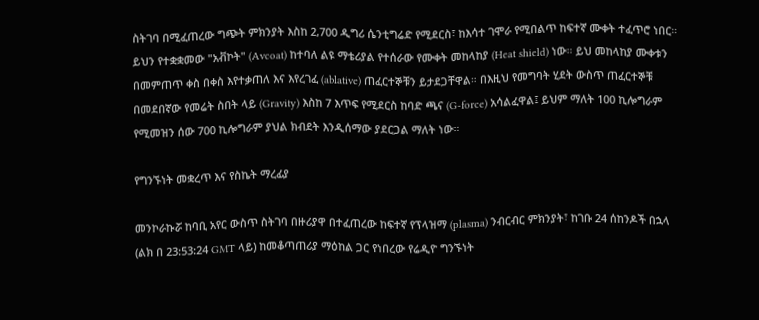ስትገባ በሚፈጠረው ግጭት ምክንያት እስከ 2,700 ዲግሪ ሴንቲግሬድ የሚደርስ፣ ከእሳተ ገሞራ የሚበልጥ ከፍተኛ ሙቀት ተፈጥሮ ነበር። ይህን የተቋቋመው "አቭኮት" (Avcoat) ከተባለ ልዩ ማቴሪያል የተሰራው የሙቀት መከላከያ (Heat shield) ነው። ይህ መከላከያ ሙቀቱን በመምጠጥ ቀስ በቀስ እየተቃጠለ እና እየረገፈ (ablative) ጠፈርተኞቹን ይታደጋቸዋል። በእዚህ የመግባት ሂደት ውስጥ ጠፈርተኞቹ በመደበኛው የመሬት ስበት ላይ (Gravity) እስከ 7 እጥፍ የሚደርስ ከባድ ጫና (G-force) አሳልፈዋል፤ ይህም ማለት 100 ኪሎግራም የሚመዝን ሰው 700 ኪሎግራም ያህል ክብደት እንዲሰማው ያደርጋል ማለት ነው።

የግንኙነት መቋረጥ እና የስኬት ማረፊያ

መንኮራኩሯ ከባቢ አየር ውስጥ ስትገባ በዙሪያዋ በተፈጠረው ከፍተኛ የፕላዝማ (plasma) ንብርብር ምክንያት፣ ከገቡ 24 ሰከንዶች በኋላ (ልክ በ 23:53:24 GMT ላይ) ከመቆጣጠሪያ ማዕከል ጋር የነበረው የሬዲዮ ግንኙነት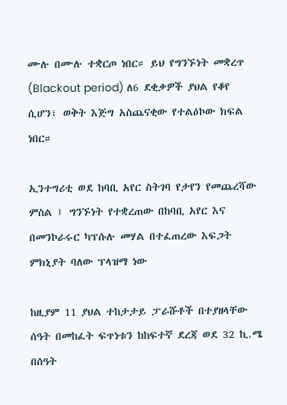ሙሉ በሙሉ ተቋርጦ ነበር። ይህ የግንኙነት መቋረጥ (Blackout period) ለ6 ደቂቃዎች ያህል የቆየ ሲሆን፣ ወቅት እጅግ አስጨናቂው የተልዕኮው ክፍል ነበር።

ኢንተግሪቲ ወደ ከባቢ አየር ስትገባ የታየን የመጨረሻው ምስል ፤ ግንኙነት የተቋረጠው በከባቢ አየር እና በመንኮራሩር ካፕሱሉ መሃል በተፈጠረው እፍጋት ምክኒያት ባለው ፕላዝማ ነው

ከዚያም 11 ያህል ተከታታይ ፓራሹቶች በተያዘላቸው ሰዓት በመከፈት ፍጥነቱን ከከፍተኛ ደረጃ ወደ 32 ኪ.ሜ በሰዓት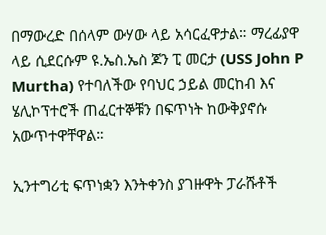በማውረድ በሰላም ውሃው ላይ አሳርፈዋታል። ማረፊያዋ ላይ ሲደርሱም ዩ.ኤስ.ኤስ ጆን ፒ መርታ (USS John P Murtha) የተባለችው የባህር ኃይል መርከብ እና ሄሊኮፕተሮች ጠፈርተኞቹን በፍጥነት ከውቅያኖሱ አውጥተዋቸዋል።

ኢንተግሪቲ ፍጥነቋን እንትቀንስ ያገዙዋት ፓራሹቶች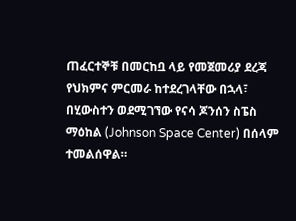ጠፈርተኞቹ በመርከቧ ላይ የመጀመሪያ ደረጃ የህክምና ምርመራ ከተደረገላቸው በኋላ፣ በሂውስተን ወደሚገኘው የናሳ ጆንሰን ስፔስ ማዕከል (Johnson Space Center) በሰላም ተመልሰዋል።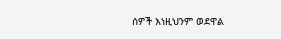ሰዎች እነዚህንም ወደዋል